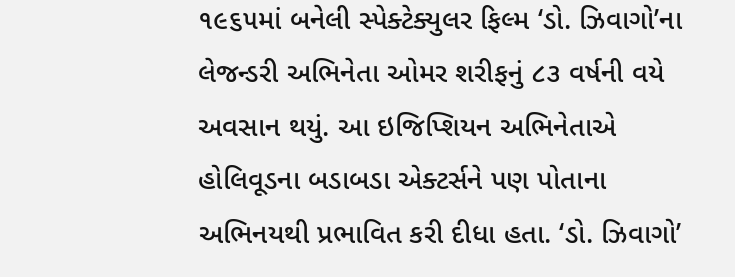૧૯૬૫માં બનેલી સ્પેક્ટેક્યુલર ફિલ્મ ‘ડો. ઝિવાગો’ના લેજન્ડરી અભિનેતા ઓમર શરીફનું ૮૩ વર્ષની વયે અવસાન થયું. આ ઇજિપ્શિયન અભિનેતાએ હોલિવૂડના બડાબડા એક્ટર્સને પણ પોતાના અભિનયથી પ્રભાવિત કરી દીધા હતા. ‘ડો. ઝિવાગો’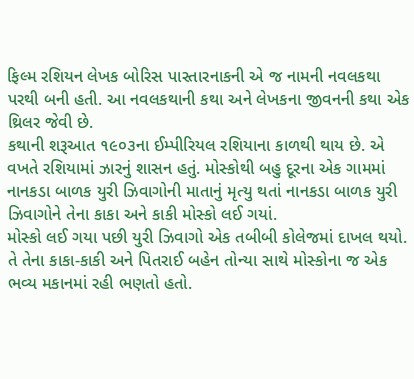ફિલ્મ રશિયન લેખક બોરિસ પાસ્તારનાકની એ જ નામની નવલકથા પરથી બની હતી. આ નવલકથાની કથા અને લેખકના જીવનની કથા એક થ્રિલર જેવી છે.
કથાની શરૂઆત ૧૯૦૩ના ઈમ્પીરિયલ રશિયાના કાળથી થાય છે. એ વખતે રશિયામાં ઝારનું શાસન હતું. મોસ્કોથી બહુ દૂરના એક ગામમાં નાનકડા બાળક યુરી ઝિવાગોની માતાનું મૃત્યુ થતાં નાનકડા બાળક યુરી ઝિવાગોને તેના કાકા અને કાકી મોસ્કો લઈ ગયાં.
મોસ્કો લઈ ગયા પછી યુરી ઝિવાગો એક તબીબી કોલેજમાં દાખલ થયો. તે તેના કાકા-કાકી અને પિતરાઈ બહેન તોન્યા સાથે મોસ્કોના જ એક ભવ્ય મકાનમાં રહી ભણતો હતો.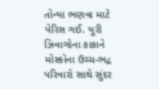તોન્યા ભણવા માટે પેરિસ ગઈ. યુરી ઝિવાગોના કાકાને મોસ્કોના ઉચ્ચ-ભદ્ર પરિવારો સાથે સુંદર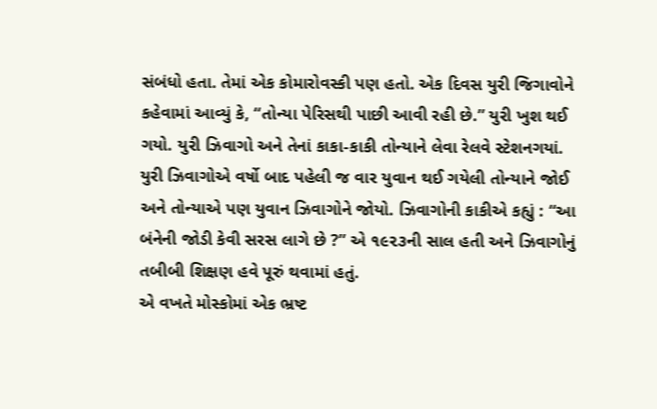સંબંધો હતા. તેમાં એક કોમારોવસ્કી પણ હતો. એક દિવસ યુરી જિગાવોને કહેવામાં આવ્યું કે, “તોન્યા પેરિસથી પાછી આવી રહી છે.” યુરી ખુશ થઈ ગયો. યુરી ઝિવાગો અને તેનાં કાકા-કાકી તોન્યાને લેવા રેલવે સ્ટેશનગયાં. યુરી ઝિવાગોએ વર્ષો બાદ પહેલી જ વાર યુવાન થઈ ગયેલી તોન્યાને જોઈ અને તોન્યાએ પણ યુવાન ઝિવાગોને જોયો. ઝિવાગોની કાકીએ કહ્યું : “આ બંનેની જોડી કેવી સરસ લાગે છે ?” એ ૧૯૨૩ની સાલ હતી અને ઝિવાગોનું તબીબી શિક્ષણ હવે પૂરું થવામાં હતું.
એ વખતે મોસ્કોમાં એક ભ્રષ્ટ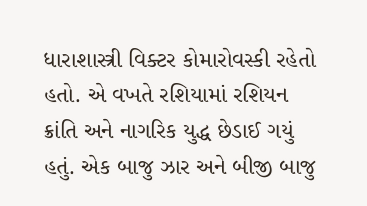ધારાશાસ્ત્રી વિક્ટર કોમારોવસ્કી રહેતો હતો. એ વખતે રશિયામાં રશિયન ક્રાંતિ અને નાગરિક યુદ્ધ છેડાઈ ગયું હતું. એક બાજુ ઝાર અને બીજી બાજુ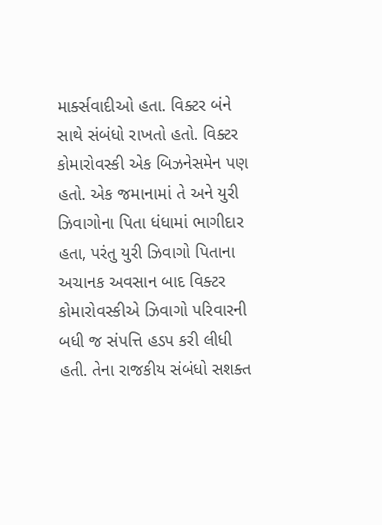માર્ક્સવાદીઓ હતા. વિક્ટર બંને સાથે સંબંધો રાખતો હતો. વિક્ટર કોમારોવસ્કી એક બિઝનેસમેન પણ હતો. એક જમાનામાં તે અને યુરી ઝિવાગોના પિતા ધંધામાં ભાગીદાર હતા, પરંતુ યુરી ઝિવાગો પિતાના અચાનક અવસાન બાદ વિક્ટર કોમારોવસ્કીએ ઝિવાગો પરિવારની બધી જ સંપત્તિ હડપ કરી લીધી હતી. તેના રાજકીય સંબંધો સશક્ત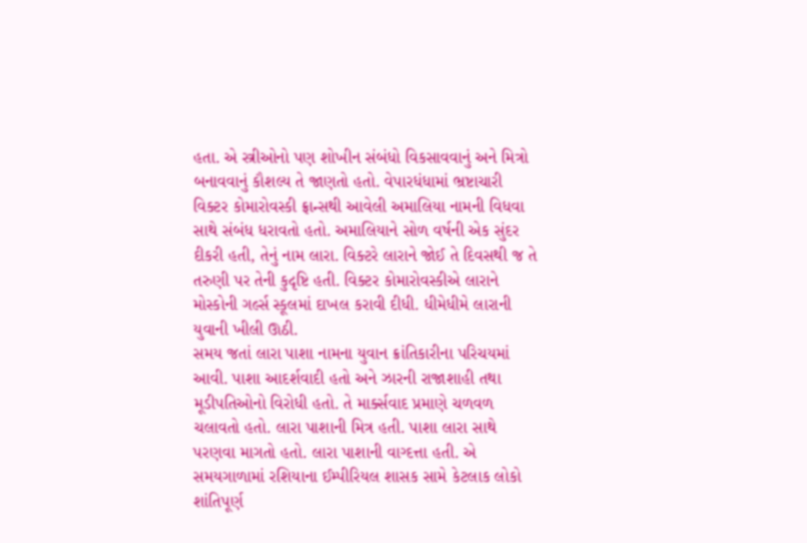હતા. એ સ્ત્રીઓનો પણ શોખીન સંબંધો વિકસાવવાનું અને મિત્રો બનાવવાનું કૌશલ્ય તે જાણતો હતો. વેપારધંધામાં ભ્રષ્ટાચારી વિક્ટર કોમારોવસ્કી ફ્રાન્સથી આવેલી અમાલિયા નામની વિધવા સાથે સંબંધ ધરાવતો હતો. અમાલિયાને સોળ વર્ષની એક સુંદર દીકરી હતી, તેનું નામ લારા. વિક્ટરે લારાને જોઈ તે દિવસથી જ તે તરુણી પર તેની કુદૃષ્ટિ હતી. વિક્ટર કોમારોવસ્કીએ લારાને મોસ્કોની ગર્લ્સ સ્કૂલમાં દાખલ કરાવી દીધી. ધીમેધીમે લારાની યુવાની ખીલી ઊઠી.
સમય જતાં લારા પાશા નામના યુવાન ક્રાંતિકારીના પરિચયમાં આવી. પાશા આદર્શવાદી હતો અને ઝારની રાજાશાહી તથા મૂડીપતિઓનો વિરોધી હતો. તે માર્ક્સવાદ પ્રમાણે ચળવળ ચલાવતો હતો. લારા પાશાની મિત્ર હતી. પાશા લારા સાથે પરણવા માગતો હતો. લારા પાશાની વાગ્દત્તા હતી. એ સમયગાળામાં રશિયાના ઈમ્પીરિયલ શાસક સામે કેટલાક લોકો શાંતિપૂર્ણ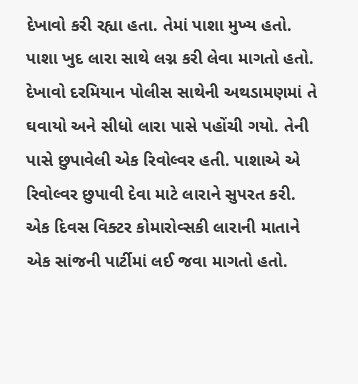દેખાવો કરી રહ્યા હતા. તેમાં પાશા મુખ્ય હતો. પાશા ખુદ લારા સાથે લગ્ન કરી લેવા માગતો હતો. દેખાવો દરમિયાન પોલીસ સાથેની અથડામણમાં તે ઘવાયો અને સીધો લારા પાસે પહોંચી ગયો. તેની પાસે છુપાવેલી એક રિવોલ્વર હતી. પાશાએ એ રિવોલ્વર છુપાવી દેવા માટે લારાને સુપરત કરી.
એક દિવસ વિક્ટર કોમારોવ્સકી લારાની માતાને એક સાંજની પાર્ટીમાં લઈ જવા માગતો હતો.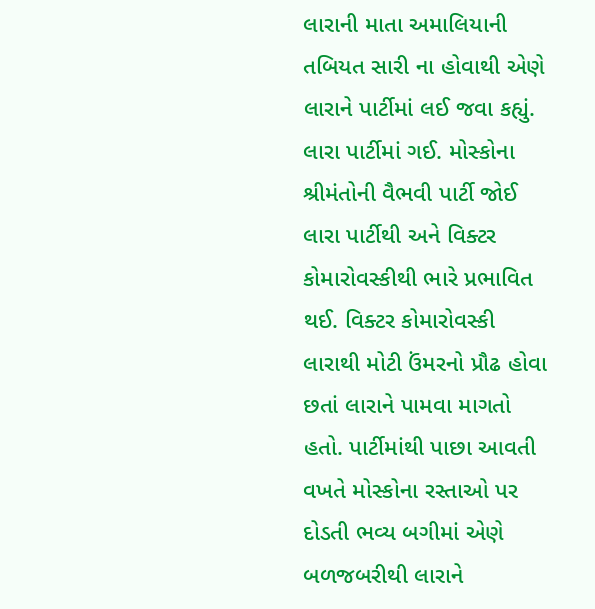લારાની માતા અમાલિયાની તબિયત સારી ના હોવાથી એણે લારાને પાર્ટીમાં લઈ જવા કહ્યું. લારા પાર્ટીમાં ગઈ. મોસ્કોના શ્રીમંતોની વૈભવી પાર્ટી જોઈ લારા પાર્ટીથી અને વિક્ટર કોમારોવસ્કીથી ભારે પ્રભાવિત થઈ. વિક્ટર કોમારોવસ્કી લારાથી મોટી ઉંમરનો પ્રૌઢ હોવા છતાં લારાને પામવા માગતો હતો. પાર્ટીમાંથી પાછા આવતી વખતે મોસ્કોના રસ્તાઓ પર દોડતી ભવ્ય બગીમાં એણે બળજબરીથી લારાને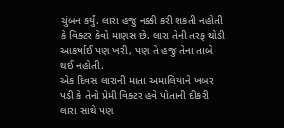ચુંબન કર્યું. લારા હજુ નક્કી કરી શકતી નહોતી કે વિક્ટર કેવો માણસ છે. લારા તેની તરફ થોડી આકર્ષાઈ પણ ખરી, પણ તે હજુ તેના તાબે થઈ નહોતી.
એક દિવસ લારાની માતા અમાલિયાને ખબર પડી કે તેનો પ્રેમી વિક્ટર હવે પોતાની દીકરી લારા સાથે પણ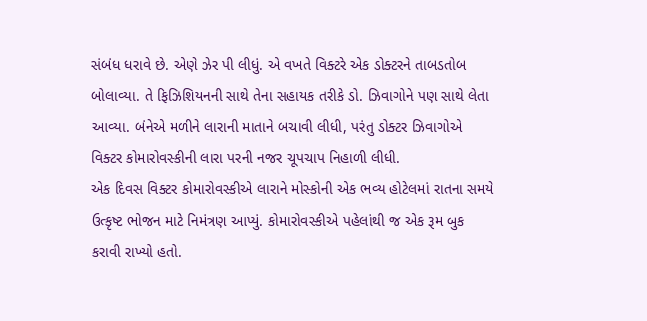સંબંધ ધરાવે છે. એણે ઝેર પી લીધું. એ વખતે વિક્ટરે એક ડોક્ટરને તાબડતોબ બોલાવ્યા. તે ફિઝિશિયનની સાથે તેના સહાયક તરીકે ડો. ઝિવાગોને પણ સાથે લેતા આવ્યા. બંનેએ મળીને લારાની માતાને બચાવી લીધી, પરંતુ ડોક્ટર ઝિવાગોએ વિક્ટર કોમારોવસ્કીની લારા પરની નજર ચૂપચાપ નિહાળી લીધી.
એક દિવસ વિક્ટર કોમારોવસ્કીએ લારાને મોસ્કોની એક ભવ્ય હોટેલમાં રાતના સમયે ઉત્કૃષ્ટ ભોજન માટે નિમંત્રણ આપ્યું. કોમારોવસ્કીએ પહેલાંથી જ એક રૂમ બુક કરાવી રાખ્યો હતો.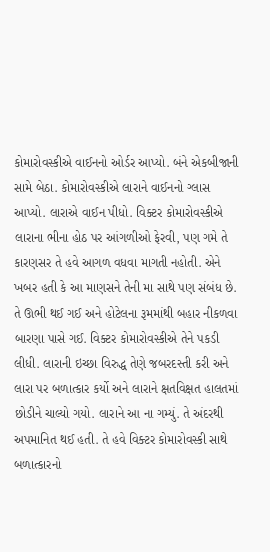કોમારોવસ્કીએ વાઈનનો ઓર્ડર આપ્યો. બંને એકબીજાની સામે બેઠા. કોમારોવસ્કીએ લારાને વાઈનનો ગ્લાસ આપ્યો. લારાએ વાઈન પીધો. વિક્ટર કોમારોવસ્કીએ લારાના ભીના હોઠ પર આંગળીઓ ફેરવી, પણ ગમે તે કારણસર તે હવે આગળ વધવા માગતી નહોતી. એને ખબર હતી કે આ માણસને તેની મા સાથે પણ સંબંધ છે. તે ઊભી થઈ ગઈ અને હોટેલના રૂમમાંથી બહાર નીકળવા બારણા પાસે ગઈ. વિક્ટર કોમારોવસ્કીએ તેને પકડી લીધી. લારાની ઇચ્છા વિરુદ્ધ તેણે જબરદસ્તી કરી અને લારા પર બળાત્કાર કર્યો અને લારાને ક્ષતવિક્ષત હાલતમાં છોડીને ચાલ્યો ગયો. લારાને આ ના ગમ્યું. તે અંદરથી અપમાનિત થઈ હતી. તે હવે વિક્ટર કોમારોવસ્કી સાથે બળાત્કારનો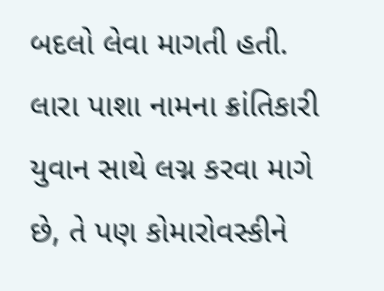બદલો લેવા માગતી હતી. લારા પાશા નામના ક્રાંતિકારી યુવાન સાથે લગ્ન કરવા માગે છે, તે પણ કોમારોવસ્કીને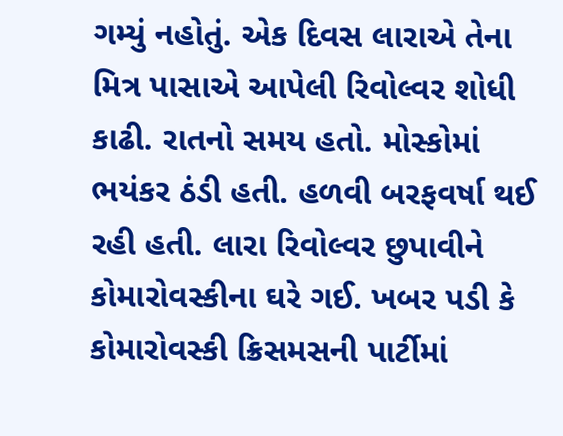ગમ્યું નહોતું. એક દિવસ લારાએ તેના મિત્ર પાસાએ આપેલી રિવોલ્વર શોધી કાઢી. રાતનો સમય હતો. મોસ્કોમાં ભયંકર ઠંડી હતી. હળવી બરફવર્ષા થઈ રહી હતી. લારા રિવોલ્વર છુપાવીને કોમારોવસ્કીના ઘરે ગઈ. ખબર પડી કે કોમારોવસ્કી ક્રિસમસની પાર્ટીમાં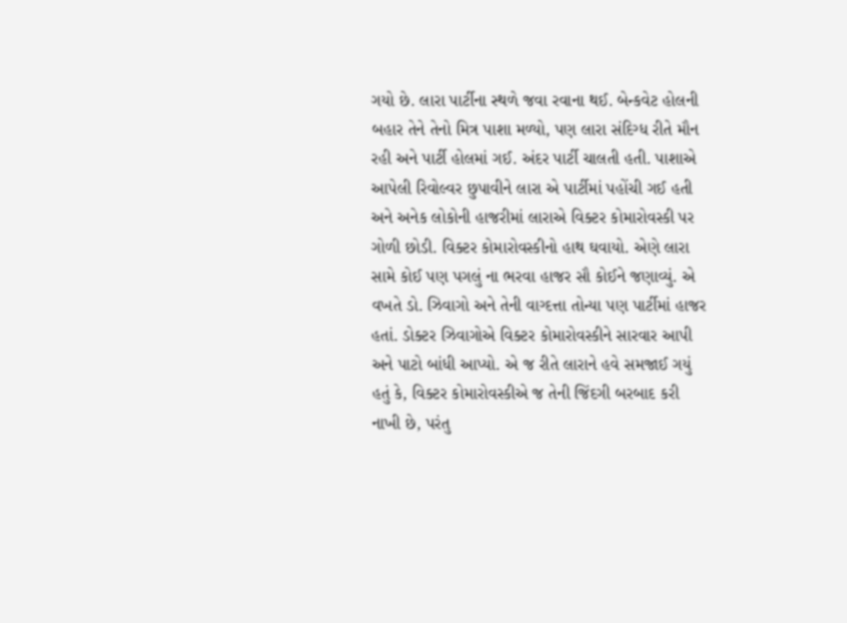ગયો છે. લારા પાર્ટીના સ્થળે જવા રવાના થઈ. બેન્કવેટ હોલની બહાર તેને તેનો મિત્ર પાશા મળ્યો, પણ લારા સંદિગ્ધ રીતે મૌન રહી અને પાર્ટી હોલમાં ગઈ. અંદર પાર્ટી ચાલતી હતી. પાશાએ આપેલી રિવોલ્વર છુપાવીને લારા એ પાર્ટીમાં પહોંચી ગઈ હતી અને અનેક લોકોની હાજરીમાં લારાએ વિક્ટર કોમારોવસ્કી પર ગોળી છોડી. વિક્ટર કોમારોવસ્કીનો હાથ ઘવાયો. એણે લારા સામે કોઈ પણ પગલું ના ભરવા હાજર સૌ કોઈને જણાવ્યું. એ વખતે ડો. ઝિવાગો અને તેની વાગ્દત્તા તોન્યા પણ પાર્ટીમાં હાજર હતાં. ડોક્ટર ઝિવાગોએ વિક્ટર કોમારોવસ્કીને સારવાર આપી અને પાટો બાંધી આપ્યો. એ જ રીતે લારાને હવે સમજાઈ ગયું હતું કે, વિક્ટર કોમારોવસ્કીએ જ તેની જિંદગી બરબાદ કરી નાખી છે, પરંતુ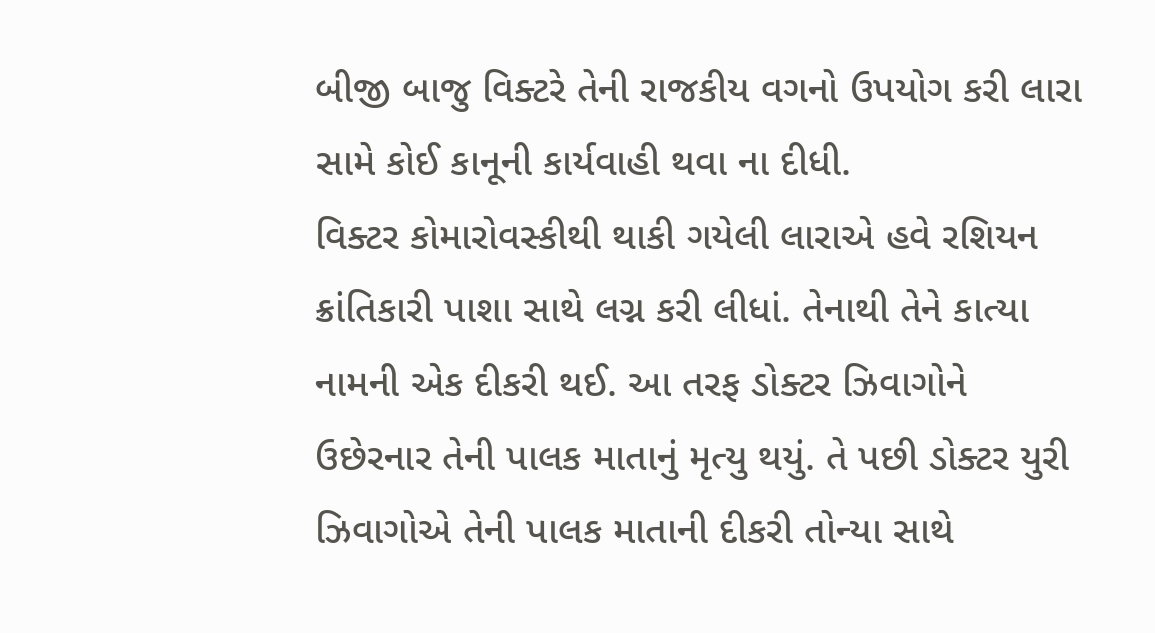બીજી બાજુ વિક્ટરે તેની રાજકીય વગનો ઉપયોગ કરી લારા સામે કોઈ કાનૂની કાર્યવાહી થવા ના દીધી.
વિક્ટર કોમારોવસ્કીથી થાકી ગયેલી લારાએ હવે રશિયન ક્રાંતિકારી પાશા સાથે લગ્ન કરી લીધાં. તેનાથી તેને કાત્યા નામની એક દીકરી થઈ. આ તરફ ડોક્ટર ઝિવાગોને ઉછેરનાર તેની પાલક માતાનું મૃત્યુ થયું. તે પછી ડોક્ટર યુરી ઝિવાગોએ તેની પાલક માતાની દીકરી તોન્યા સાથે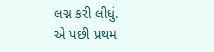લગ્ન કરી લીધું.
એ પછી પ્રથમ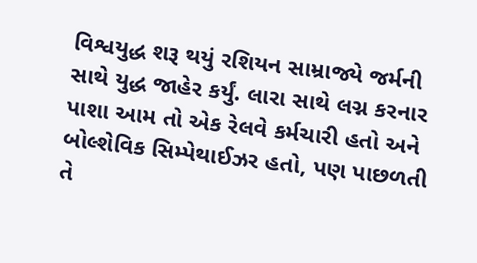વિશ્વયુદ્ધ શરૂ થયું રશિયન સામ્રાજ્યે જર્મની સાથે યુદ્ધ જાહેર કર્યું. લારા સાથે લગ્ન કરનાર પાશા આમ તો એક રેલવે કર્મચારી હતો અને બોલ્શેવિક સિમ્પેથાઈઝર હતો, પણ પાછળતી તે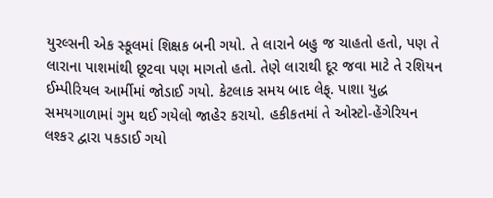યુરલ્સની એક સ્કૂલમાં શિક્ષક બની ગયો. તે લારાને બહુ જ ચાહતો હતો, પણ તે લારાના પાશમાંથી છૂટવા પણ માગતો હતો. તેણે લારાથી દૂર જવા માટે તે રશિયન ઈમ્પીરિયલ આર્મીમાં જોડાઈ ગયો. કેટલાક સમય બાદ લેફ્. પાશા યુદ્ધ સમયગાળામાં ગુમ થઈ ગયેલો જાહેર કરાયો. હકીકતમાં તે ઓસ્ટો-હેંગેરિયન લશ્કર દ્વારા પકડાઈ ગયો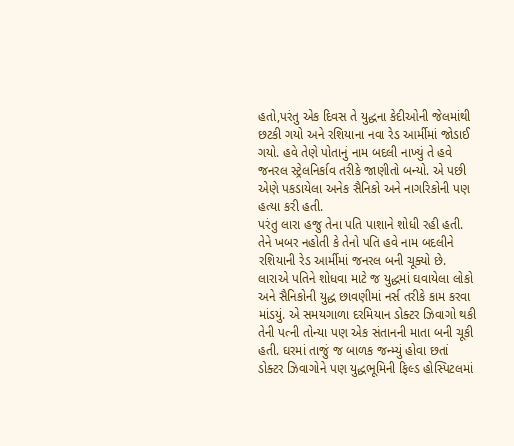હતો,પરંતુ એક દિવસ તે યુદ્ધના કેદીઓની જેલમાંથી છટકી ગયો અને રશિયાના નવા રેડ આર્મીમાં જોડાઈ ગયો. હવે તેણે પોતાનું નામ બદલી નાખ્યું તે હવે જનરલ સ્ટ્રેલનિર્કાવ તરીકે જાણીતો બન્યો. એ પછી એણે પકડાયેલા અનેક સૈનિકો અને નાગરિકોની પણ હત્યા કરી હતી.
પરંતુ લારા હજુ તેના પતિ પાશાને શોધી રહી હતી. તેને ખબર નહોતી કે તેનો પતિ હવે નામ બદલીને રશિયાની રેડ આર્મીમાં જનરલ બની ચૂક્યો છે. લારાએ પતિને શોધવા માટે જ યુદ્ધમાં ઘવાયેલા લોકો અને સૈનિકોની યુદ્ધ છાવણીમાં નર્સ તરીકે કામ કરવા માંડયું. એ સમયગાળા દરમિયાન ડોક્ટર ઝિવાગો થકી તેની પત્ની તોન્યા પણ એક સંતાનની માતા બની ચૂકી હતી. ઘરમાં તાજું જ બાળક જન્મ્યું હોવા છતાં ડોક્ટર ઝિવાગોને પણ યુદ્ધભૂમિની ફિલ્ડ હોસ્પિટલમાં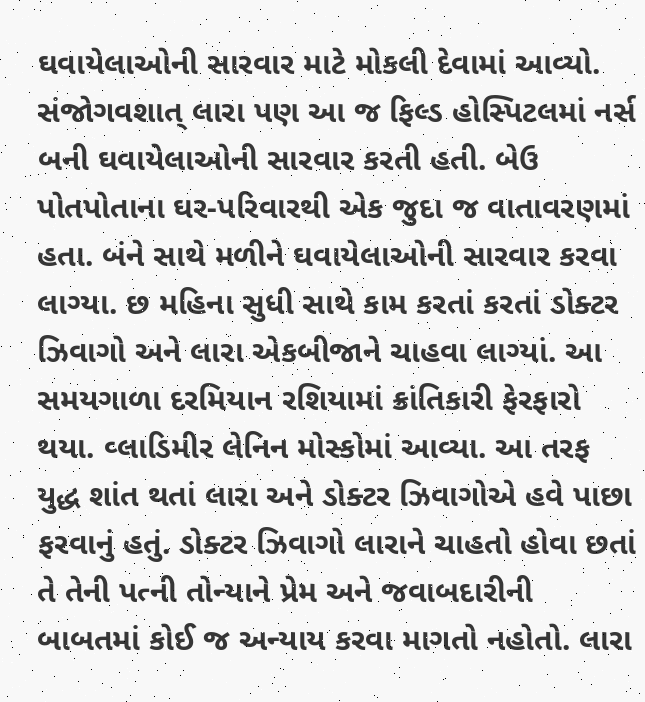ઘવાયેલાઓની સારવાર માટે મોકલી દેવામાં આવ્યો. સંજોગવશાત્ લારા પણ આ જ ફિલ્ડ હોસ્પિટલમાં નર્સ બની ઘવાયેલાઓની સારવાર કરતી હતી. બેઉ પોતપોતાના ઘર-પરિવારથી એક જુદા જ વાતાવરણમાં હતા. બંને સાથે મળીને ઘવાયેલાઓની સારવાર કરવા લાગ્યા. છ મહિના સુધી સાથે કામ કરતાં કરતાં ડોક્ટર ઝિવાગો અને લારા એકબીજાને ચાહવા લાગ્યાં. આ સમયગાળા દરમિયાન રશિયામાં ક્રાંતિકારી ફેરફારો થયા. વ્લાડિમીર લેનિન મોસ્કોમાં આવ્યા. આ તરફ યુદ્ધ શાંત થતાં લારા અને ડોક્ટર ઝિવાગોએ હવે પાછા ફરવાનું હતું. ડોક્ટર ઝિવાગો લારાને ચાહતો હોવા છતાં તે તેની પત્ની તોન્યાને પ્રેમ અને જવાબદારીની બાબતમાં કોઈ જ અન્યાય કરવા માગતો નહોતો. લારા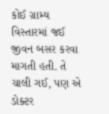કોઈ ગ્રામ્ય વિસ્તારમાં જઈ જીવન બસર કરવા માગતી હતી. તે ચાલી ગઈ, પણ એ ડોક્ટર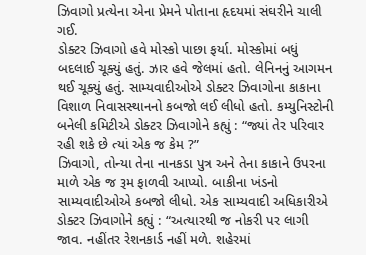ઝિવાગો પ્રત્યેના એના પ્રેમને પોતાના હૃદયમાં સંઘરીને ચાલી ગઈ.
ડોક્ટર ઝિવાગો હવે મોસ્કો પાછા ફર્યા. મોસ્કોમાં બધું બદલાઈ ચૂક્યું હતું. ઝાર હવે જેલમાં હતો. લેનિનનું આગમન થઈ ચૂક્યું હતું. સામ્યવાદીઓએ ડોક્ટર ઝિવાગોના કાકાના વિશાળ નિવાસસ્થાનનો કબજો લઈ લીધો હતો. કમ્યુનિસ્ટોની બનેલી કમિટીએ ડોક્ટર ઝિવાગોને કહ્યું : “જ્યાં તેર પરિવાર રહી શકે છે ત્યાં એક જ કેમ ?”
ઝિવાગો, તોન્યા તેના નાનકડા પુત્ર અને તેના કાકાને ઉપરના માળે એક જ રૂમ ફાળવી આપ્યો. બાકીના ખંડનો સામ્યવાદીઓએ કબજો લીધો. એક સામ્યવાદી અધિકારીએ ડોક્ટર ઝિવાગોને કહ્યું : “અત્યારથી જ નોકરી પર લાગી જાવ. નહીંતર રેશનકાર્ડ નહીં મળે. શહેરમાં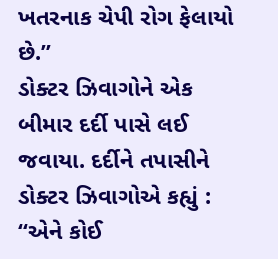ખતરનાક ચેપી રોગ ફેલાયો છે.”
ડોક્ટર ઝિવાગોને એક બીમાર દર્દી પાસે લઈ જવાયા. દર્દીને તપાસીને ડોક્ટર ઝિવાગોએ કહ્યું : “એને કોઈ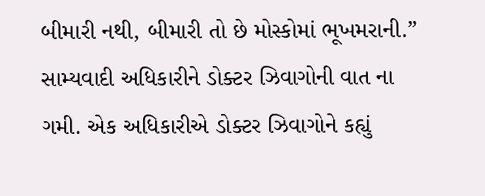બીમારી નથી, બીમારી તો છે મોસ્કોમાં ભૂખમરાની.”
સામ્યવાદી અધિકારીને ડોક્ટર ઝિવાગોની વાત ના ગમી. એક અધિકારીએ ડોક્ટર ઝિવાગોને કહ્યું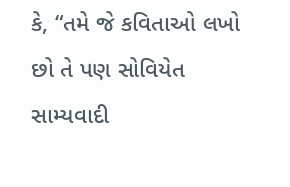કે, “તમે જે કવિતાઓ લખો છો તે પણ સોવિયેત સામ્યવાદી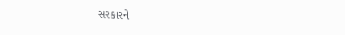સરકારને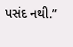પસંદ નથી.”